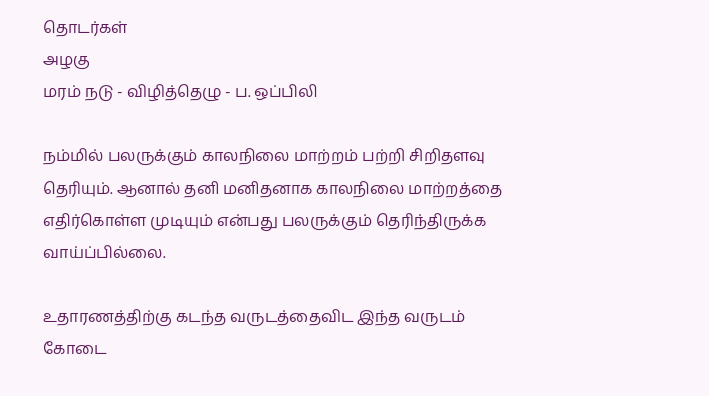தொடர்கள்
அழகு
மரம் நடு - விழித்தெழு - ப. ஒப்பிலி

நம்மில் பலருக்கும் காலநிலை மாற்றம் பற்றி சிறிதளவு தெரியும். ஆனால் தனி மனிதனாக காலநிலை மாற்றத்தை எதிர்கொள்ள முடியும் என்பது பலருக்கும் தெரிந்திருக்க வாய்ப்பில்லை.

உதாரணத்திற்கு கடந்த வருடத்தைவிட இந்த வருடம் கோடை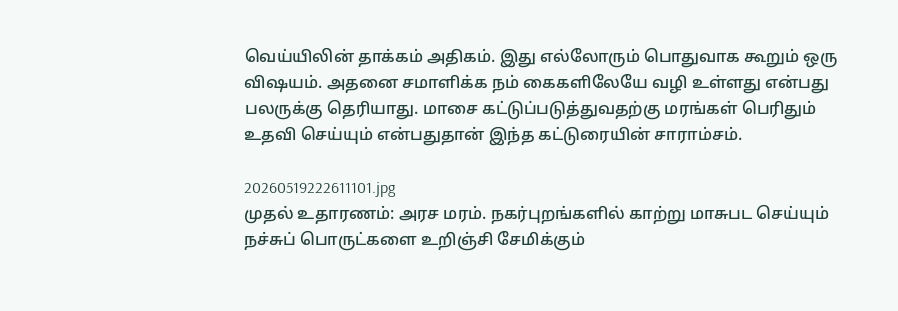வெய்யிலின் தாக்கம் அதிகம். இது எல்லோரும் பொதுவாக கூறும் ஒரு விஷயம். அதனை சமாளிக்க நம் கைகளிலேயே வழி உள்ளது என்பது பலருக்கு தெரியாது. மாசை கட்டுப்படுத்துவதற்கு மரங்கள் பெரிதும் உதவி செய்யும் என்பதுதான் இந்த கட்டுரையின் சாராம்சம்.

20260519222611101.jpg
முதல் உதாரணம்: அரச மரம். நகர்புறங்களில் காற்று மாசுபட செய்யும் நச்சுப் பொருட்களை உறிஞ்சி சேமிக்கும்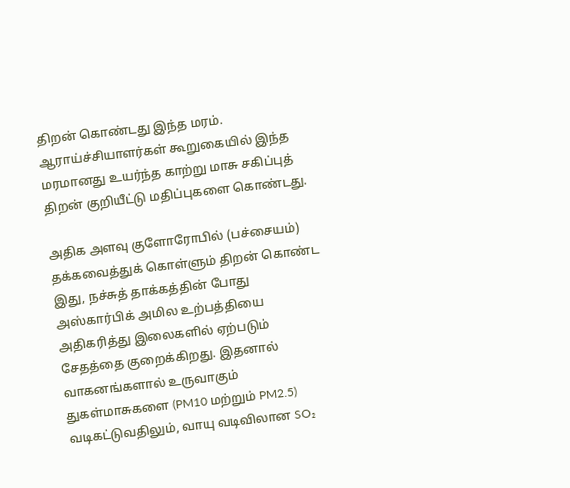திறன் கொண்டது இந்த மரம். ஆராய்ச்சியாளர்கள் கூறுகையில் இந்த மரமானது உயர்ந்த காற்று மாசு சகிப்புத் திறன் குறியீட்டு மதிப்புகளை கொண்டது.

அதிக அளவு குளோரோபில் (பச்சையம்) தக்கவைத்துக் கொள்ளும் திறன் கொண்ட இது, நச்சுத் தாக்கத்தின் போது அஸ்கார்பிக் அமில உற்பத்தியை அதிகரித்து இலைகளில் ஏற்படும் சேதத்தை குறைக்கிறது. இதனால் வாகனங்களால் உருவாகும் துகள்மாசுகளை (PM10 மற்றும் PM2.5) வடிகட்டுவதிலும், வாயு வடிவிலான SO₂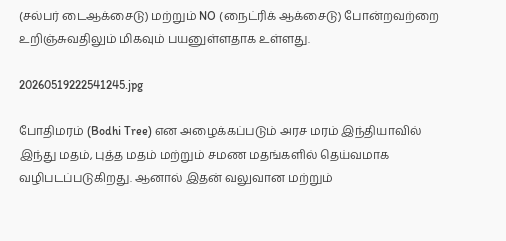(சல்பர் டைஆக்சைடு) மற்றும் NO (நைட்ரிக் ஆக்சைடு) போன்றவற்றை உறிஞ்சுவதிலும் மிகவும் பயனுள்ளதாக உள்ளது.

20260519222541245.jpg

போதிமரம் (Bodhi Tree) என அழைக்கப்படும் அரச மரம் இந்தியாவில் இந்து மதம், புத்த மதம் மற்றும் சமண மதங்களில் தெய்வமாக வழிபடப்படுகிறது. ஆனால் இதன் வலுவான மற்றும்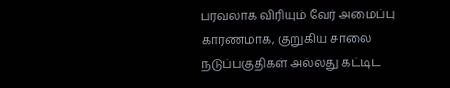பரவலாக விரியும் வேர் அமைப்பு காரணமாக, குறுகிய சாலை நடுப்பகுதிகள் அல்லது கட்டிட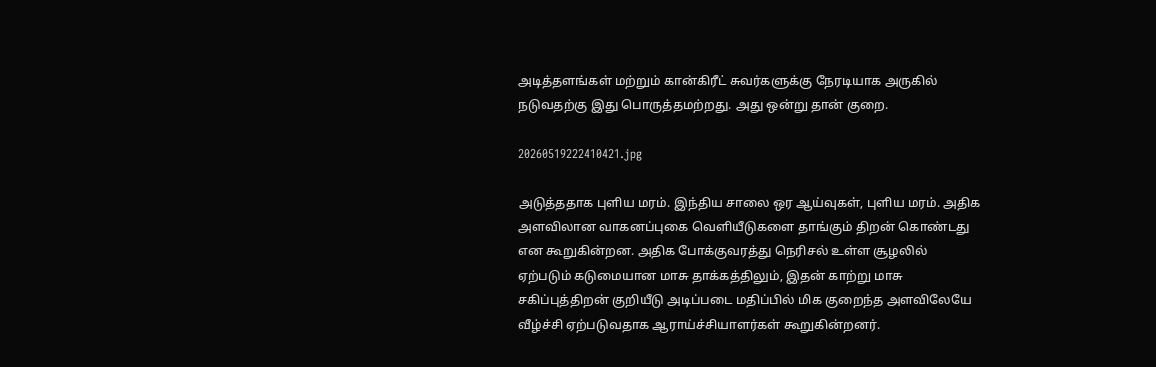அடித்தளங்கள் மற்றும் கான்கிரீட் சுவர்களுக்கு நேரடியாக அருகில் நடுவதற்கு இது பொருத்தமற்றது. அது ஒன்று தான் குறை.

20260519222410421.jpg

அடுத்ததாக புளிய மரம். இந்திய சாலை ஒர ஆய்வுகள், புளிய மரம். அதிக அளவிலான வாகனப்புகை வெளியீடுகளை தாங்கும் திறன் கொண்டது என கூறுகின்றன. அதிக போக்குவரத்து நெரிசல் உள்ள சூழலில் ஏற்படும் கடுமையான மாசு தாக்கத்திலும், இதன் காற்று மாசு சகிப்புத்திறன் குறியீடு அடிப்படை மதிப்பில் மிக குறைந்த அளவிலேயே வீழ்ச்சி ஏற்படுவதாக ஆராய்ச்சியாளர்கள் கூறுகின்றனர்.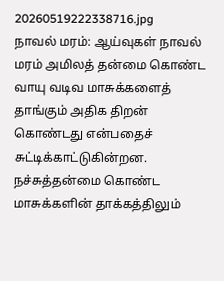20260519222338716.jpg
நாவல் மரம்: ஆய்வுகள் நாவல் மரம் அமிலத் தன்மை கொண்ட வாயு வடிவ மாசுக்களைத் தாங்கும் அதிக திறன் கொண்டது என்பதைச் சுட்டிக்காட்டுகின்றன. நச்சுத்தன்மை கொண்ட மாசுக்களின் தாக்கத்திலும்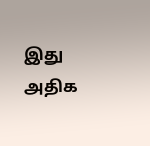இது அதிக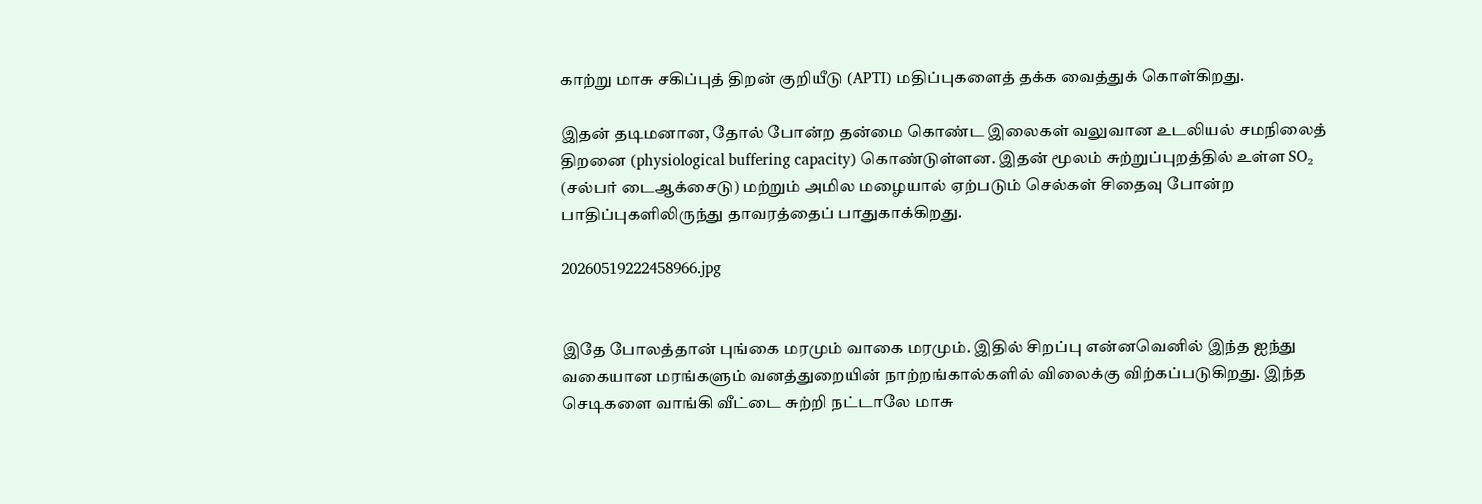காற்று மாசு சகிப்புத் திறன் குறியீடு (APTI) மதிப்புகளைத் தக்க வைத்துக் கொள்கிறது.

இதன் தடிமனான, தோல் போன்ற தன்மை கொண்ட இலைகள் வலுவான உடலியல் சமநிலைத் திறனை (physiological buffering capacity) கொண்டுள்ளன. இதன் மூலம் சுற்றுப்புறத்தில் உள்ள SO₂ (சல்பர் டைஆக்சைடு) மற்றும் அமில மழையால் ஏற்படும் செல்கள் சிதைவு போன்ற பாதிப்புகளிலிருந்து தாவரத்தைப் பாதுகாக்கிறது.

20260519222458966.jpg


இதே போலத்தான் புங்கை மரமும் வாகை மரமும். இதில் சிறப்பு என்னவெனில் இந்த ஐந்து வகையான மரங்களும் வனத்துறையின் நாற்றங்கால்களில் விலைக்கு விற்கப்படுகிறது. இந்த செடிகளை வாங்கி வீட்டை சுற்றி நட்டாலே மாசு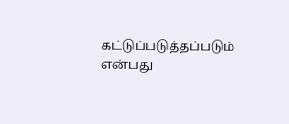கட்டுப்படுத்தப்படும் என்பது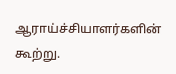ஆராய்ச்சியாளர்களின் கூற்று.